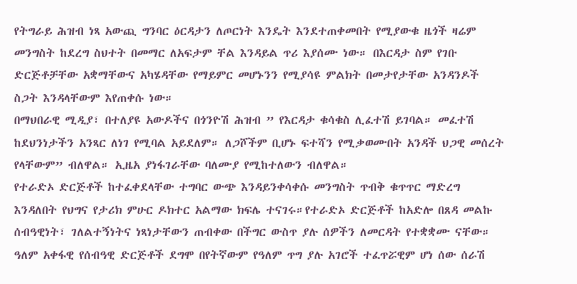የትግራይ ሕዝብ ነጻ አውጪ ግንባር ዕርዳታን ለጦርነት እንዴት እንደተጠቀመበት የሚያውቁ ዜጎች ዛሬም መንግስት ከደረግ ስህተት በመማር ለአፍታም ቸል እንዳይል ጥሪ እያሰሙ ነው። በእርዳታ ስም የገቡ ድርጅቶቻቸው አቋማቸውና አካሄዳቸው የማይምር መሆኑንን የሚያሳዩ ምልክት በመታየታቸው አንዳንዶች ስጋት እንዳላቸውም እየጠቀሱ ነው።
በማህበራዊ ሚዲያ፣ በተለያዩ አውዶችና በጎንዮሽ ሕዝብ ” የእርዳታ ቁሳቁስ ሊፈተሽ ይገባል። መፈተሽ ከደህንነታችን አንጻር ለነገ የሚባል አይደለም። ለጋሾችም ቢሆኑ ፍተሻን የሚቃወሙበት አንዳች ህጋዊ መሰረት የላቸውም” ብለዋል። ኢዜአ ያነፋገራቸው ባለሙያ የሚከተለውን ብለዋል።
የተራድኦ ድርጅቶች ከተፈቀደላቸው ተግባር ውጭ እንዳይንቀሳቀሱ መንግስት ጥብቅ ቁጥጥር ማድረግ እንዳለበት የህግና የታሪክ ምሁር ዶክተር አልማው ክፍሌ ተናገሩ።የተራድኦ ድርጅቶች ከአድሎ በጸዳ መልኩ ሰብዓዊነት፣ ገለልተኝነትና ነጻነታቸውን ጠብቀው በችግር ውስጥ ያሉ ሰዎችን ለመርዳት የተቋቋሙ ናቸው።
ዓለም አቀፋዊ የሰብዓዊ ድርጅቶች ደግሞ በየትኛውም የዓለም ጥግ ያሉ አገሮች ተፈጥሯዊም ሆነ ሰው ሰራሽ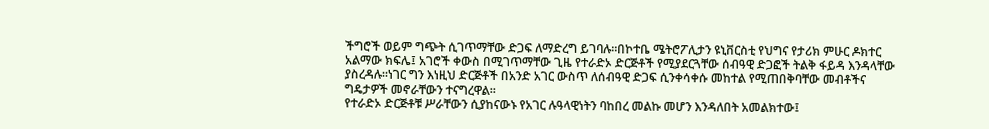ችግሮች ወይም ግጭት ሲገጥማቸው ድጋፍ ለማድረግ ይገባሉ።በኮተቤ ሜትሮፖሊታን ዩኒቨርስቲ የህግና የታሪክ ምሁር ዶክተር አልማው ክፍሌ፤ አገሮች ቀውስ በሚገጥማቸው ጊዜ የተራድኦ ድርጅቶች የሚያደርጓቸው ሰብዓዊ ድጋፎች ትልቅ ፋይዳ እንዳላቸው ያስረዳሉ።ነገር ግን እነዚህ ድርጅቶች በአንድ አገር ውስጥ ለሰብዓዊ ድጋፍ ሲንቀሳቀሱ መከተል የሚጠበቅባቸው መብቶችና ግዴታዎች መኖራቸውን ተናግረዋል።
የተራድኦ ድርጅቶቹ ሥራቸውን ሲያከናውኑ የአገር ሉዓላዊነትን ባከበረ መልኩ መሆን እንዳለበት አመልክተው፤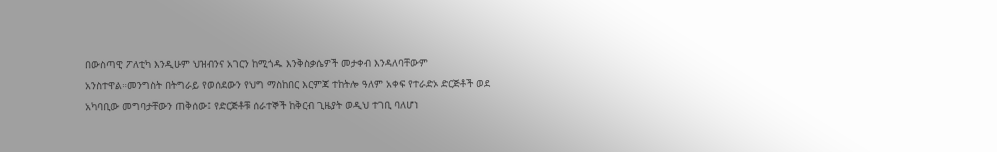በውስጣዊ ፖለቲካ እንዲሁም ህዝብንና አገርን ከሚጎዱ እንቅስቃሴዎች መታቀብ እንዳለባቸውም አንስተዋል።መንግስት በትግራይ የወሰደውን የህግ ማስከበር እርምጃ ተከትሎ ዓለም አቀፍ የተራድኦ ድርጅቶች ወደ አካባቢው መግባታቸውን ጠቅሰው፤ የድርጅቶቹ ሰራተኞች ከቅርብ ጊዜያት ወዲህ ተገቢ ባለሆነ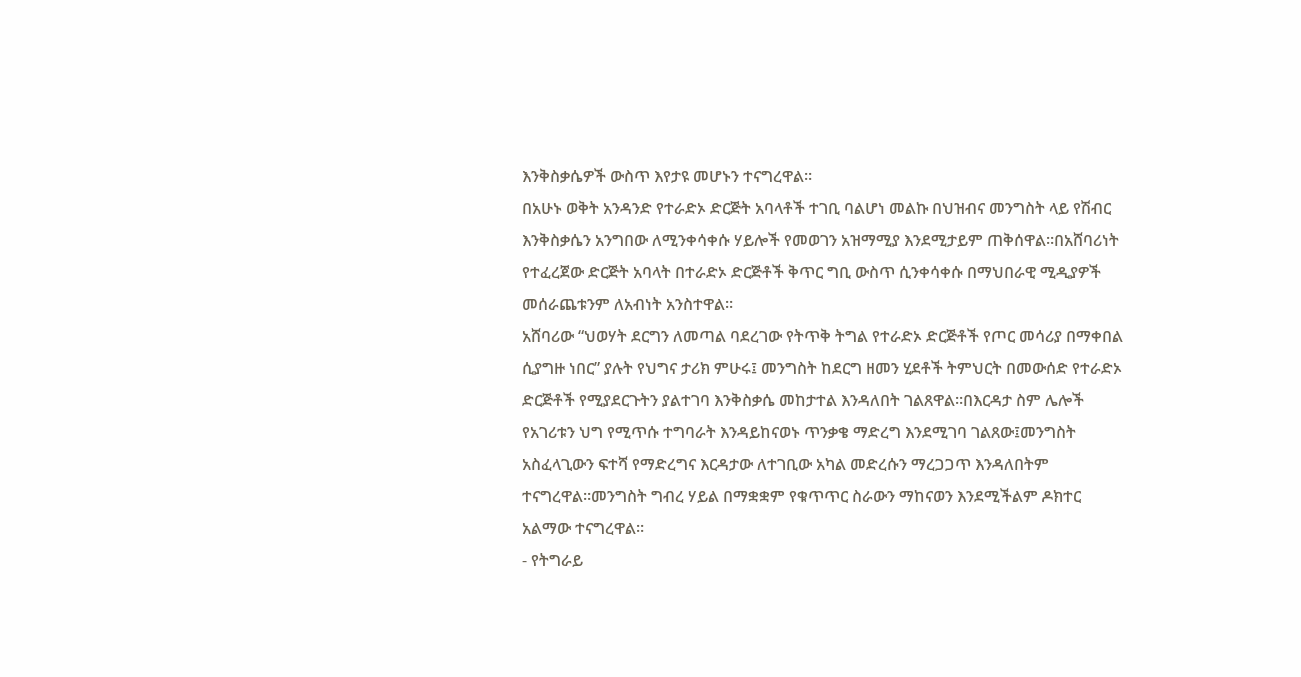እንቅስቃሴዎች ውስጥ እየታዩ መሆኑን ተናግረዋል።
በአሁኑ ወቅት አንዳንድ የተራድኦ ድርጅት አባላቶች ተገቢ ባልሆነ መልኩ በህዝብና መንግስት ላይ የሽብር እንቅስቃሴን አንግበው ለሚንቀሳቀሱ ሃይሎች የመወገን አዝማሚያ እንደሚታይም ጠቅሰዋል።በአሸባሪነት የተፈረጀው ድርጅት አባላት በተራድኦ ድርጅቶች ቅጥር ግቢ ውስጥ ሲንቀሳቀሱ በማህበራዊ ሚዲያዎች መሰራጨቱንም ለአብነት አንስተዋል።
አሸባሪው “ህወሃት ደርግን ለመጣል ባደረገው የትጥቅ ትግል የተራድኦ ድርጅቶች የጦር መሳሪያ በማቀበል ሲያግዙ ነበር” ያሉት የህግና ታሪክ ምሁሩ፤ መንግስት ከደርግ ዘመን ሂደቶች ትምህርት በመውሰድ የተራድኦ ድርጅቶች የሚያደርጉትን ያልተገባ እንቅስቃሴ መከታተል እንዳለበት ገልጸዋል።በእርዳታ ስም ሌሎች የአገሪቱን ህግ የሚጥሱ ተግባራት እንዳይከናወኑ ጥንቃቄ ማድረግ እንደሚገባ ገልጸው፤መንግስት አስፈላጊውን ፍተሻ የማድረግና እርዳታው ለተገቢው አካል መድረሱን ማረጋጋጥ እንዳለበትም ተናግረዋል።መንግስት ግብረ ሃይል በማቋቋም የቁጥጥር ስራውን ማከናወን እንደሚችልም ዶክተር አልማው ተናግረዋል።
- የትግራይ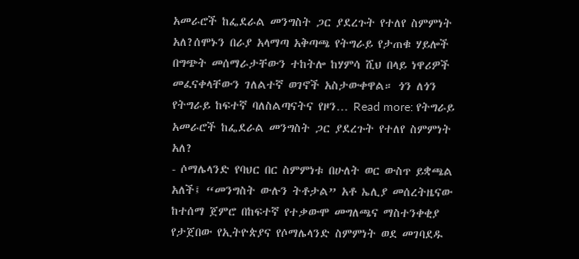አመራሮች ከፌደራል መንግስት ጋር ያደረጉት የተለየ ስምምነት አለ?ሰሞኑን በራያ አላማጣ አቅጣጫ የትግራይ የታጠቁ ሃይሎች በግጭት መሰማራታቸውን ተከትሎ ከሃምሳ ሺህ በላይ ነዋሪዎች መፈናቀላቸውን ገለልተኛ ወገኖች አስታውቀዋል። ጎን ለጎን የትግራይ ከፍተኛ ባለስልጣናትና የዞን… Read more: የትግራይ አመራሮች ከፌደራል መንግስት ጋር ያደረጉት የተለየ ስምምነት አለ?
- ሶማሌላንድ የባህር በር ስምምነቱ በሁለት ወር ውስጥ ይቋጫል አለች፤ “መንግስት ውሉን ትቶታል” አቶ ኤሊያ መሰረትዜናው ከተሰማ ጀምሮ በከፍተኛ የተቃውሞ መግለጫና ማስተንቀቂያ የታጀበው የኢትዮጵያና የሶማሌላንድ ስምምነት ወደ መገባደዱ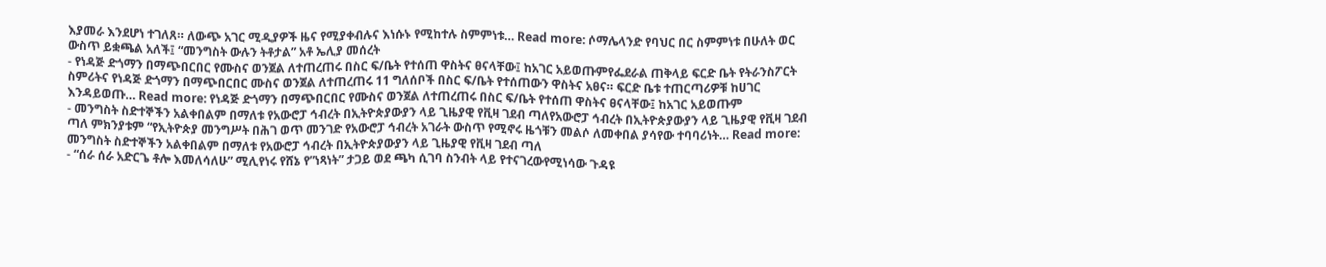እያመራ እንደሆነ ተገለጸ። ለውጭ አገር ሚዲያዎች ዜና የሚያቀብሉና እነሱኑ የሚከተሉ ስምምነቱ… Read more: ሶማሌላንድ የባህር በር ስምምነቱ በሁለት ወር ውስጥ ይቋጫል አለች፤ “መንግስት ውሉን ትቶታል” አቶ ኤሊያ መሰረት
- የነዳጅ ድጎማን በማጭበርበር የሙስና ወንጀል ለተጠረጠሩ በስር ፍ/ቤት የተሰጠ ዋስትና ፀናላቸው፤ ከአገር አይወጡምየፌደራል ጠቅላይ ፍርድ ቤት የትራንስፖርት ስምሪትና የነዳጅ ድጎማን በማጭበርበር ሙስና ወንጀል ለተጠረጠሩ 11 ግለሰቦች በስር ፍ/ቤት የተሰጠውን ዋስትና አፀና። ፍርድ ቤቱ ተጠርጣሪዎቹ ከሀገር እንዳይወጡ… Read more: የነዳጅ ድጎማን በማጭበርበር የሙስና ወንጀል ለተጠረጠሩ በስር ፍ/ቤት የተሰጠ ዋስትና ፀናላቸው፤ ከአገር አይወጡም
- መንግስት ስድተኞችን አልቀበልም በማለቱ የአውሮፓ ኅብረት በኢትዮጵያውያን ላይ ጊዜያዊ የቪዛ ገደብ ጣለየአውሮፓ ኅብረት በኢትዮጵያውያን ላይ ጊዜያዊ የቪዛ ገደብ ጣለ ምክንያቱም “የኢትዮጵያ መንግሥት በሕገ ወጥ መንገድ የአውሮፓ ኅብረት አገራት ውስጥ የሚኖሩ ዜጎቹን መልሶ ለመቀበል ያሳየው ተባባሪነት… Read more: መንግስት ስድተኞችን አልቀበልም በማለቱ የአውሮፓ ኅብረት በኢትዮጵያውያን ላይ ጊዜያዊ የቪዛ ገደብ ጣለ
- “ሰራ ሰራ አድርጌ ቶሎ እመለሳለሁ” ሚሊየነሩ የሸኔ የ”ነጻነት” ታጋይ ወደ ጫካ ሲገባ ስንብት ላይ የተናገረውየሚነሳው ጉዳዩ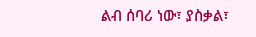ልብ ሰባሪ ነው፣ ያስቃል፣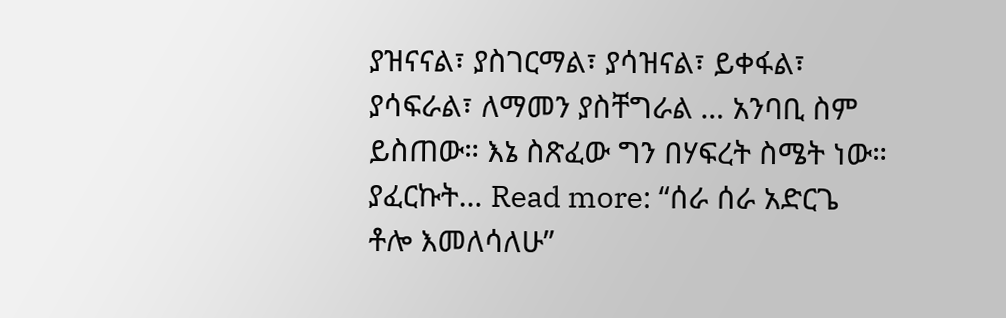ያዝናናል፣ ያስገርማል፣ ያሳዝናል፣ ይቀፋል፣ ያሳፍራል፣ ለማመን ያስቸግራል … አንባቢ ስም ይስጠው። እኔ ስጽፈው ግን በሃፍረት ስሜት ነው። ያፈርኩት… Read more: “ሰራ ሰራ አድርጌ ቶሎ እመለሳለሁ”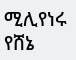ሚሊየነሩ የሸኔ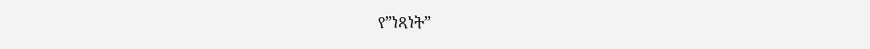የ”ነጻነት”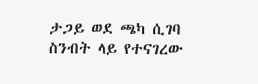ታጋይ ወደ ጫካ ሲገባ ስንብት ላይ የተናገረው